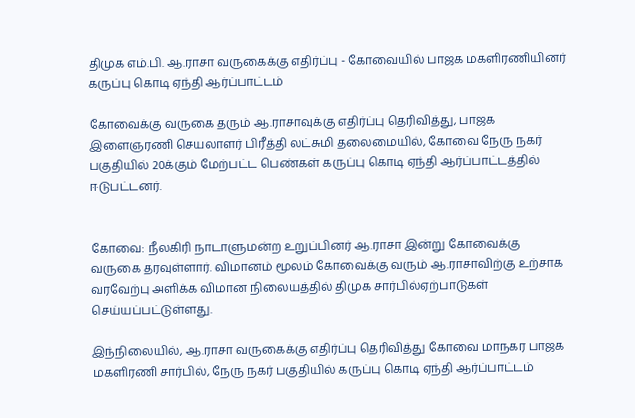திமுக எம்.பி. ஆ.ராசா வருகைக்கு எதிர்ப்பு - கோவையில் பாஜக மகளிரணியினர் கருப்பு கொடி ஏந்தி ஆர்ப்பாட்டம்

கோவைக்கு வருகை தரும் ஆ.ராசாவுக்கு எதிர்ப்பு தெரிவித்து, பாஜக இளைஞரணி செயலாளர் பிரீத்தி லட்சுமி தலைமையில், கோவை நேரு நகர் பகுதியில் 20க்கும் மேற்பட்ட பெண்கள் கருப்பு கொடி ஏந்தி ஆர்ப்பாட்டத்தில் ஈடுபட்டனர்.


கோவை: நீலகிரி நாடாளுமன்ற உறுப்பினர் ஆ.ராசா இன்று கோவைக்கு வருகை தரவுள்ளார். விமானம் மூலம் கோவைக்கு வரும் ஆ.ராசாவிற்கு உற்சாக வரவேற்பு அளிக்க விமான நிலையத்தில் திமுக சார்பில்ஏற்பாடுகள் செய்யப்பட்டுள்ளது.

இந்நிலையில், ஆ.ராசா வருகைக்கு எதிர்ப்பு தெரிவித்து கோவை மாநகர பாஜக மகளிரணி சார்பில், நேரு நகர் பகுதியில் கருப்பு கொடி ஏந்தி ஆர்ப்பாட்டம்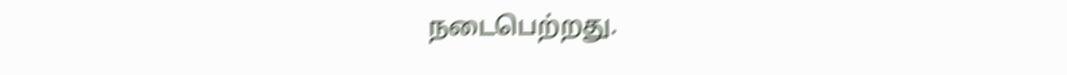நடைபெற்றது.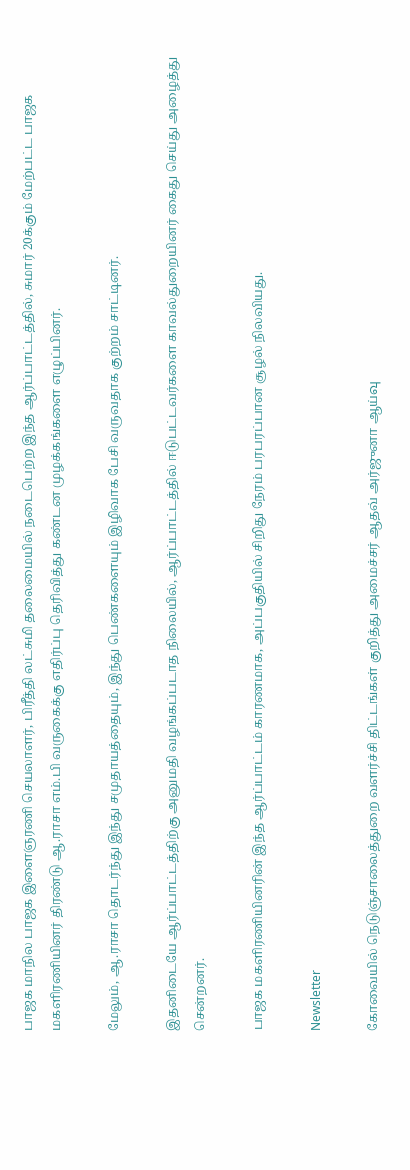பாஜக மாநில பாஜக இளைஞரணி செயலாளர், பிரீத்தி லட்சுமி தலைமையில் நடைபெற்ற இந்த ஆர்ப்பாட்டத்தில், சுமார் 20க்கும் மேற்பட்ட பாஜக மகளிரணியினர் திரண்டு ஆ.ராசா எம்.பி வருகைக்கு எதிர்ப்பு தெரிவித்து கண்டன முழக்கங்களை எழுப்பினர்.

மேலும், ஆ.ராசா தொடர்ந்து இந்து சமுதாயத்தையும், இந்து பெண்களையும் இழிவாக பேசி வருவதாக குற்றம் சாட்டினர்.

இதனிடையே ஆர்ப்பாட்டத்திற்கு அனுமதி வழங்கப்படாத நிலையில், ஆர்ப்பாட்டத்தில் ஈடுபட்டவர்களை காவல்துறையினர் கைது செய்து அழைத்து சென்றனர்.

பாஜக மகளிரணியினரின் இந்த ஆர்ப்பாட்டம் காரணமாக, அப்பகுதியில் சிறிது நேரம் பரபரப்பான சூழல் நிலவியது.

Newsletter

கோவையில் நெடுஞ்சாலைத்துறை வளர்ச்சி திட்டங்கள் குறித்து அமைச்சர் ஆதவ் அர்ஜுனா ஆய்வு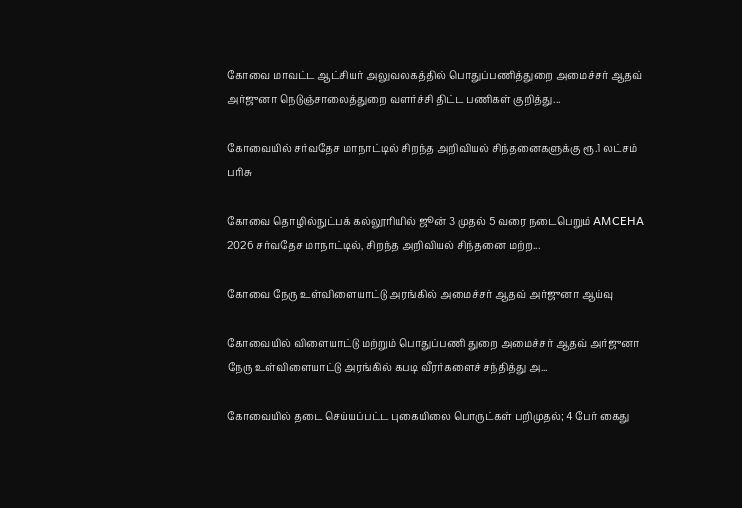கோவை மாவட்ட ஆட்சியர் அலுவலகத்தில் பொதுப்பணித்துறை அமைச்சர் ஆதவ் அர்ஜுனா நெடுஞ்சாலைத்துறை வளர்ச்சி திட்ட பணிகள் குறித்து...

கோவையில் சர்வதேச மாநாட்டில் சிறந்த அறிவியல் சிந்தனைகளுக்கு ரூ.1 லட்சம் பரிசு

கோவை தொழில்நுட்பக் கல்லூரியில் ஜூன் 3 முதல் 5 வரை நடைபெறும் AMCEHA 2026 சர்வதேச மாநாட்டில், சிறந்த அறிவியல் சிந்தனை மற்ற...

கோவை நேரு உள்விளையாட்டு அரங்கில் அமைச்சர் ஆதவ் அர்ஜுனா ஆய்வு

கோவையில் விளையாட்டு மற்றும் பொதுப்பணி துறை அமைச்சர் ஆதவ் அர்ஜுனா நேரு உள்விளையாட்டு அரங்கில் கபடி வீரர்களைச் சந்தித்து அ...

கோவையில் தடை செய்யப்பட்ட புகையிலை பொருட்கள் பறிமுதல்; 4 பேர் கைது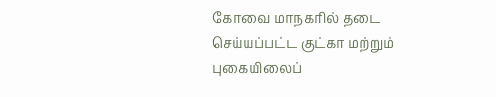கோவை மாநகரில் தடை செய்யப்பட்ட குட்கா மற்றும் புகையிலைப்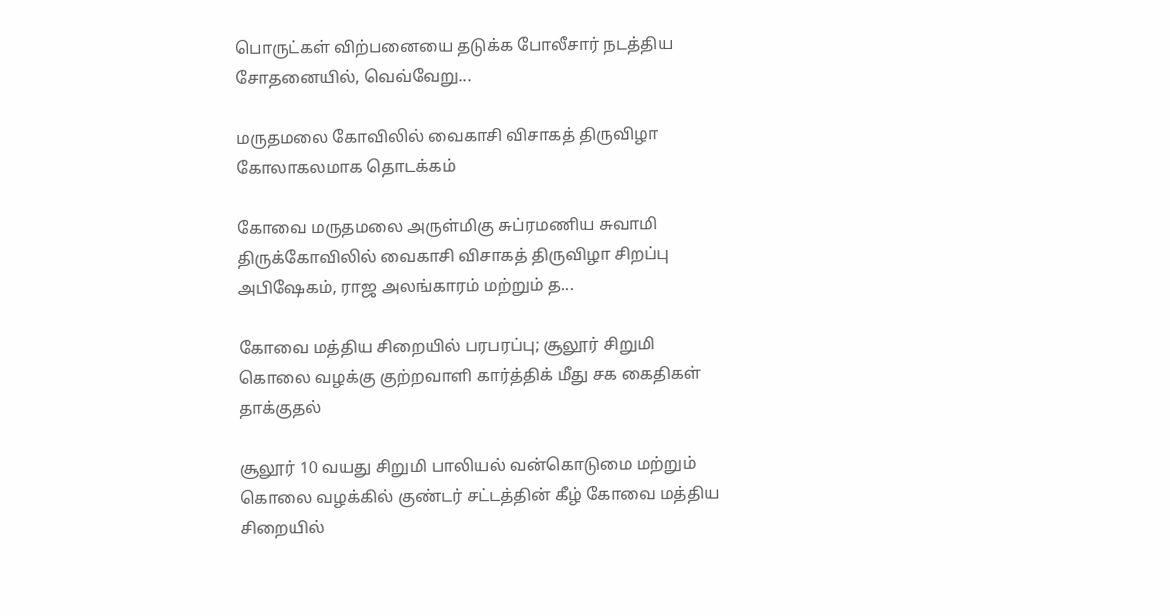பொருட்கள் விற்பனையை தடுக்க போலீசார் நடத்திய சோதனையில், வெவ்வேறு...

மருதமலை கோவிலில் வைகாசி விசாகத் திருவிழா கோலாகலமாக தொடக்கம்

கோவை மருதமலை அருள்மிகு சுப்ரமணிய சுவாமி திருக்கோவிலில் வைகாசி விசாகத் திருவிழா சிறப்பு அபிஷேகம், ராஜ அலங்காரம் மற்றும் த...

கோவை மத்திய சிறையில் பரபரப்பு; சூலூர் சிறுமி கொலை வழக்கு குற்றவாளி கார்த்திக் மீது சக கைதிகள் தாக்குதல்

சூலூர் 10 வயது சிறுமி பாலியல் வன்கொடுமை மற்றும் கொலை வழக்கில் குண்டர் சட்டத்தின் கீழ் கோவை மத்திய சிறையில்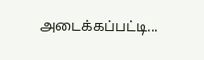அடைக்கப்பட்டி...